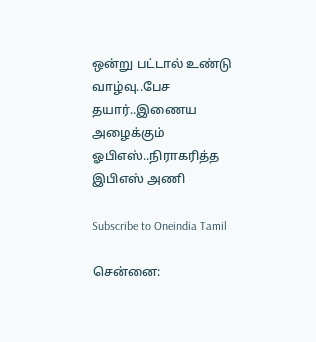ஒன்று பட்டால் உண்டு வாழ்வு..பேச தயார்..இணைய அழைக்கும் ஓபிஎஸ்..நிராகரித்த இபிஎஸ் அணி

Subscribe to Oneindia Tamil

சென்னை: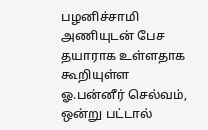பழனிச்சாமி அணியுடன் பேச தயாராக உள்ளதாக கூறியுள்ள ஓ.பன்னீர் செல்வம், ஒன்று பட்டால்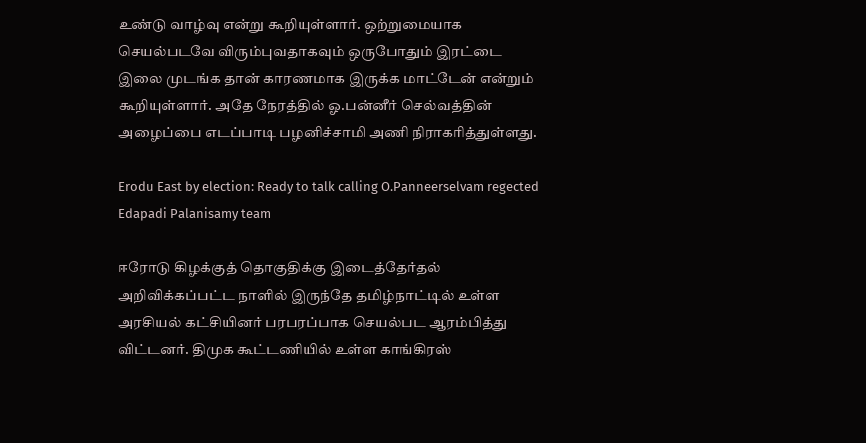உண்டு வாழ்வு என்று கூறியுள்ளார். ஒற்றுமையாக செயல்படவே விரும்புவதாகவும் ஒருபோதும் இரட்டை இலை முடங்க தான் காரணமாக இருக்க மாட்டேன் என்றும் கூறியுள்ளார். அதே நேரத்தில் ஓ.பன்னீர் செல்வத்தின் அழைப்பை எடப்பாடி பழனிச்சாமி அணி நிராகரித்துள்ளது.

Erodu East by election: Ready to talk calling O.Panneerselvam regected Edapadi Palanisamy team

ஈரோடு கிழக்குத் தொகுதிக்கு இடைத்தேர்தல் அறிவிக்கப்பட்ட நாளில் இருந்தே தமிழ்நாட்டில் உள்ள அரசியல் கட்சியினர் பரபரப்பாக செயல்பட ஆரம்பித்து விட்டனர். திமுக கூட்டணியில் உள்ள காங்கிரஸ்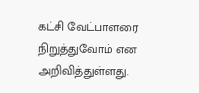கட்சி வேட்பாளரை நிறுத்துவோம் என அறிவித்துள்ளது.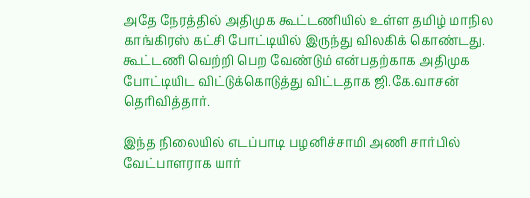அதே நேரத்தில் அதிமுக கூட்டணியில் உள்ள தமிழ் மாநில காங்கிரஸ் கட்சி போட்டியில் இருந்து விலகிக் கொண்டது. கூட்டணி வெற்றி பெற வேண்டும் என்பதற்காக அதிமுக போட்டியிட விட்டுக்கொடுத்து விட்டதாக ஜி.கே.வாசன் தெரிவித்தார்.

இந்த நிலையில் எடப்பாடி பழனிச்சாமி அணி சார்பில் வேட்பாளராக யார்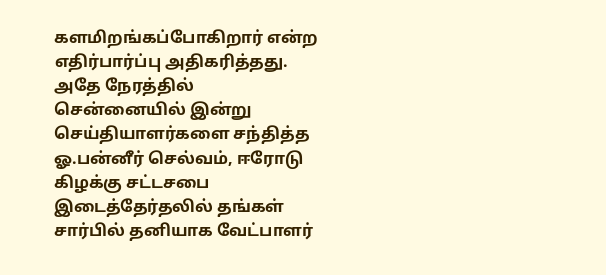களமிறங்கப்போகிறார் என்ற எதிர்பார்ப்பு அதிகரித்தது. அதே நேரத்தில் சென்னையில் இன்று செய்தியாளர்களை சந்தித்த ஓ.பன்னீர் செல்வம், ஈரோடு கிழக்கு சட்டசபை இடைத்தேர்தலில் தங்கள் சார்பில் தனியாக வேட்பாளர்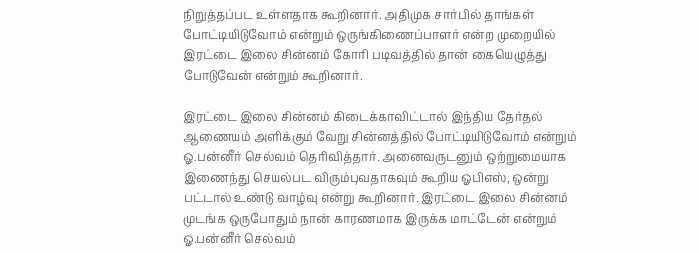நிறுத்தப்பட உள்ளதாக கூறினார். அதிமுக சார்பில் தாங்கள் போட்டியிடுவோம் என்றும் ஒருங்கிணைப்பாளர் என்ற முறையில் இரட்டை இலை சின்னம் கோரி படிவத்தில் தான் கையெழுத்து போடுவேன் என்றும் கூறினார்.

இரட்டை இலை சின்னம் கிடைக்காவிட்டால் இந்திய தேர்தல் ஆணையம் அளிக்கும் வேறு சின்னத்தில் போட்டியிடுவோம் என்றும் ஓ.பன்னீர் செல்வம் தெரிவித்தார். அனைவருடனும் ஒற்றுமையாக இணைந்து செயல்பட விரும்புவதாகவும் கூறிய ஓபிஎஸ், ஒன்று பட்டால் உண்டு வாழ்வு என்று கூறினார். இரட்டை இலை சின்னம் முடங்க ஒருபோதும் நான் காரணமாக இருக்க மாட்டேன் என்றும் ஓ.பன்னீர் செல்வம்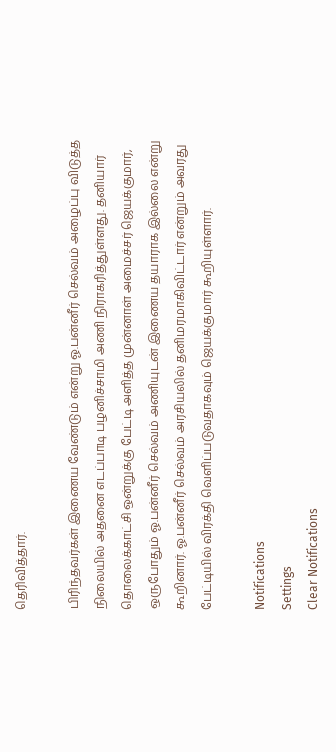தெரிவித்தார்.

பிரிந்தவர்கள் இணைய வேண்டும் என்று ஓ.பன்னீர் செல்வம் அழைப்பு விடுத்த நிலையில் அதனை எடப்பாடி பழனிச்சாமி அணி நிராகரித்துள்ளது. தனியார் தொலைக்காட்சி ஒன்றுக்கு பேட்டி அளித்த முன்னாள் அமைச்சர் ஜெயக்குமார், ஒருபோதும் ஓ.பன்னீர் செல்வம் அணியுடன் இணைய தயாராக இல்லை என்று கூறினார். ஓ.பன்னீர் செல்வம் அரசியலில் தனிமரமாகிவிட்டார் என்றும் அவரது பேட்டியில் விரக்தி வெளிப்படுவதாகவும் ஜெயக்குமார் கூறியுள்ளார்.

Notifications
Settings
Clear Notifications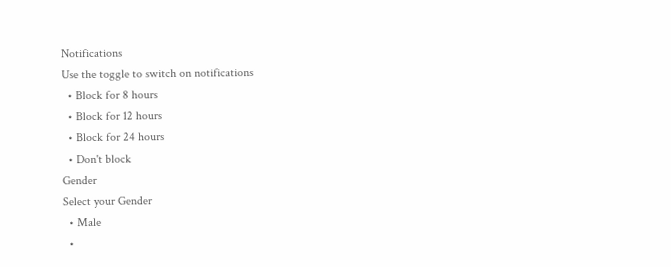Notifications
Use the toggle to switch on notifications
  • Block for 8 hours
  • Block for 12 hours
  • Block for 24 hours
  • Don't block
Gender
Select your Gender
  • Male
  •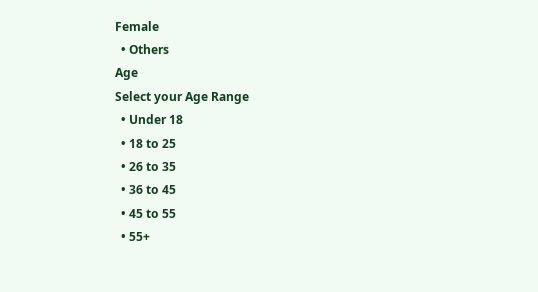Female
  • Others
Age
Select your Age Range
  • Under 18
  • 18 to 25
  • 26 to 35
  • 36 to 45
  • 45 to 55
  • 55+